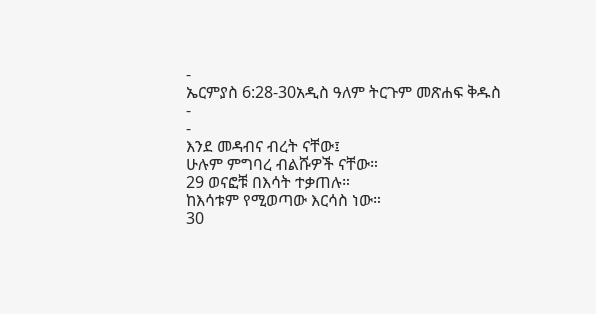-
ኤርምያስ 6:28-30አዲስ ዓለም ትርጉም መጽሐፍ ቅዱስ
-
-
እንደ መዳብና ብረት ናቸው፤
ሁሉም ምግባረ ብልሹዎች ናቸው።
29 ወናፎቹ በእሳት ተቃጠሉ።
ከእሳቱም የሚወጣው እርሳስ ነው።
30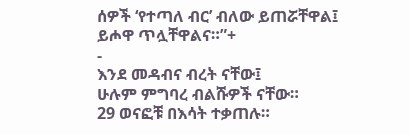ሰዎች ‘የተጣለ ብር’ ብለው ይጠሯቸዋል፤
ይሖዋ ጥሏቸዋልና።”+
-
እንደ መዳብና ብረት ናቸው፤
ሁሉም ምግባረ ብልሹዎች ናቸው።
29 ወናፎቹ በእሳት ተቃጠሉ።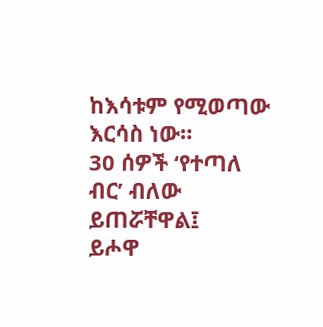ከእሳቱም የሚወጣው እርሳስ ነው።
30 ሰዎች ‘የተጣለ ብር’ ብለው ይጠሯቸዋል፤
ይሖዋ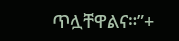ጥሏቸዋልና።”+